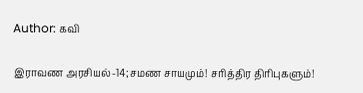Author: கவி

இராவண அரசியல்-14;சமண சாயமும்! சரித்திர திரிபுகளும்!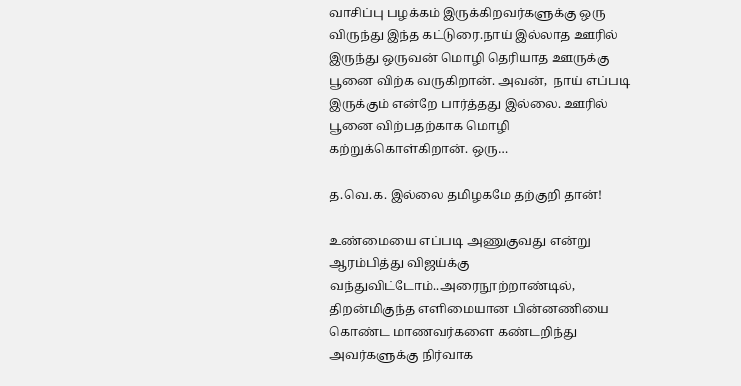வாசிப்பு பழக்கம் இருக்கிறவர்களுக்கு ஒரு விருந்து இந்த கட்டுரை.நாய் இல்லாத ஊரில் இருந்து ஒருவன் மொழி தெரியாத ஊருக்கு பூனை விற்க வருகிறான். அவன்,  நாய் எப்படி இருக்கும் என்றே பார்த்தது இல்லை. ஊரில் பூனை விற்பதற்காக மொழி கற்றுக்கொள்கிறான். ஒரு…

த.வெ.க. இல்லை தமிழகமே தற்குறி தான்!

உண்மையை எப்படி அணுகுவது என்று ஆரம்பித்து விஜய்க்கு வந்துவிட்டோம்..அரைநூற்றாண்டில், திறன்மிகுந்த எளிமையான பின்னணியை கொண்ட மாணவர்களை கண்டறிந்து அவர்களுக்கு நிர்வாக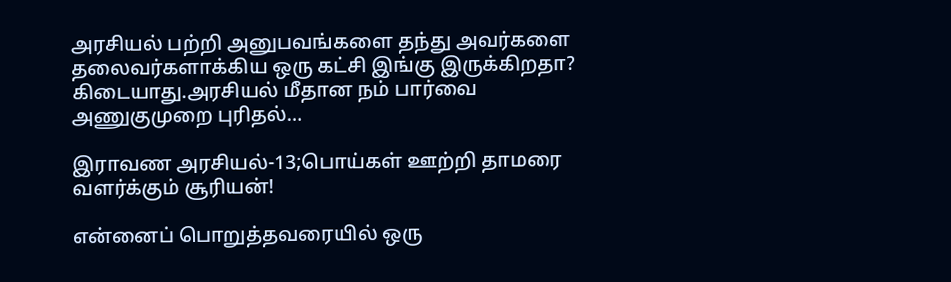அரசியல் பற்றி அனுபவங்களை தந்து அவர்களை தலைவர்களாக்கிய ஒரு கட்சி இங்கு இருக்கிறதா? கிடையாது.அரசியல் மீதான நம் பார்வை அணுகுமுறை புரிதல்…

இராவண அரசியல்-13;பொய்கள் ஊற்றி தாமரை வளர்க்கும் சூரியன்!

என்னைப் பொறுத்தவரையில் ஒரு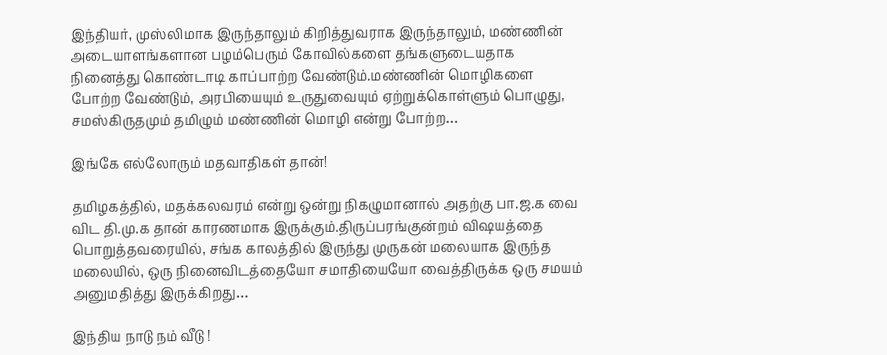இந்தியர், முஸ்லிமாக இருந்தாலும் கிறித்துவராக இருந்தாலும், மண்ணின் அடையாளங்களான பழம்பெரும் கோவில்களை தங்களுடையதாக நினைத்து கொண்டாடி காப்பாற்ற வேண்டும்.மண்ணின் மொழிகளை போற்ற வேண்டும், அரபியையும் உருதுவையும் ஏற்றுக்கொள்ளும் பொழுது, சமஸ்கிருதமும் தமிழும் மண்ணின் மொழி என்று போற்ற…

இங்கே எல்லோரும் மதவாதிகள் தான்!

தமிழகத்தில், மதக்கலவரம் என்று ஒன்று நிகழுமானால் அதற்கு பா.ஜ.க வை விட தி.மு.க தான் காரணமாக இருக்கும்.திருப்பரங்குன்றம் விஷயத்தை பொறுத்தவரையில், சங்க காலத்தில் இருந்து முருகன் மலையாக இருந்த மலையில், ஒரு நினைவிடத்தையோ சமாதியையோ வைத்திருக்க ஒரு சமயம் அனுமதித்து இருக்கிறது…

இந்திய நாடு நம் வீடு !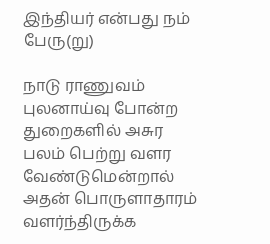இந்தியர் என்பது நம் பேரு(று)

நாடு ராணுவம் புலனாய்வு போன்ற துறைகளில் அசுர பலம் பெற்று வளர வேண்டுமென்றால் அதன் பொருளாதாரம் வளர்ந்திருக்க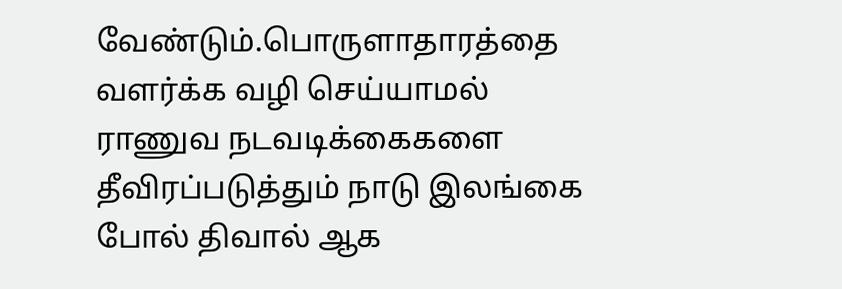வேண்டும்.பொருளாதாரத்தை வளர்க்க வழி செய்யாமல் ராணுவ நடவடிக்கைகளை தீவிரப்படுத்தும் நாடு இலங்கை போல் திவால் ஆக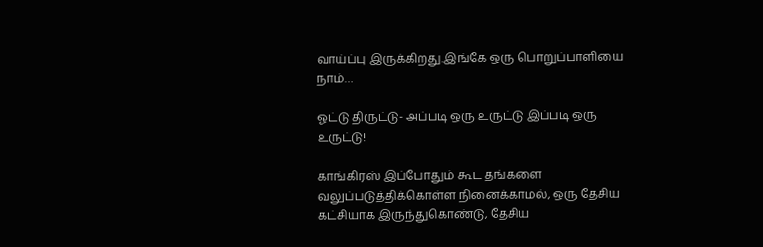வாய்ப்பு இருக்கிறது.இங்கே ஒரு பொறுப்பாளியை நாம்…

ஓட்டு திருட்டு- அப்படி ஒரு உருட்டு இப்படி ஒரு உருட்டு!

காங்கிரஸ் இப்போதும் கூட தங்களை வலுப்படுத்திக்கொள்ள நினைக்காமல், ஒரு தேசிய கட்சியாக இருந்துகொண்டு, தேசிய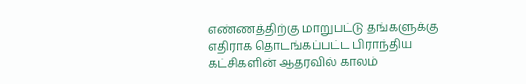எண்ணத்திற்கு மாறுபட்டு தங்களுக்கு எதிராக தொடங்கப்பட்ட பிராந்திய கட்சிகளின் ஆதரவில் காலம்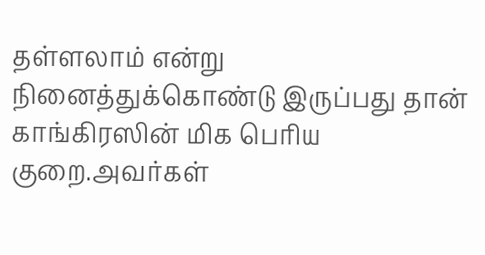தள்ளலாம் என்று நினைத்துக்கொண்டு இருப்பது தான் காங்கிரஸின் மிக பெரிய குறை.அவர்கள்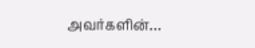அவர்களின்…